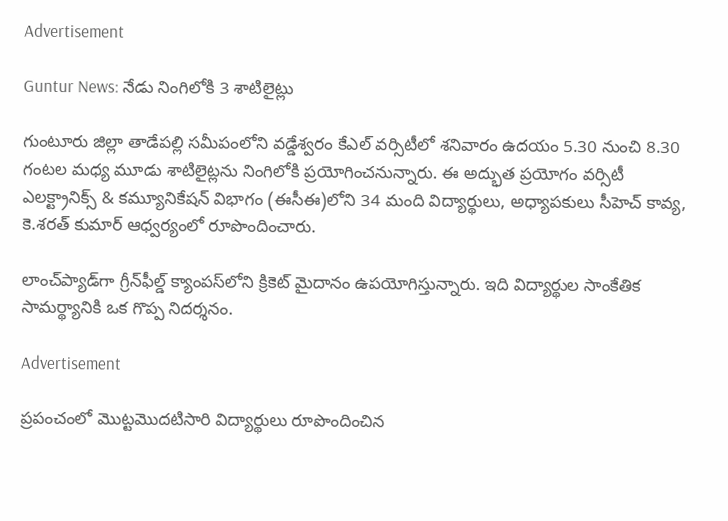Advertisement

Guntur News: నేడు నింగిలోకి 3 శాటిలైట్లు

గుంటూరు జిల్లా తాడేపల్లి సమీపంలోని వడ్డేశ్వరం కేఎల్ వర్సిటీలో శనివారం ఉదయం 5.30 నుంచి 8.30 గంటల మధ్య మూడు శాటిలైట్లను నింగిలోకి ప్రయోగించనున్నారు. ఈ అద్భుత ప్రయోగం వర్సిటీ ఎలక్ట్రానిక్స్ & కమ్యూనికేషన్ విభాగం (ఈసీఈ)లోని 34 మంది విద్యార్థులు, అధ్యాపకులు సీహెచ్ కావ్య, కె.శరత్ కుమార్ ఆధ్వర్యంలో రూపొందించారు.

లాంచ్‌ప్యాడ్‌గా గ్రీన్‌ఫీల్డ్ క్యాంపస్‌లోని క్రికెట్ మైదానం ఉపయోగిస్తున్నారు. ఇది విద్యార్థుల సాంకేతిక సామర్థ్యానికి ఒక గొప్ప నిదర్శనం.

Advertisement

ప్రపంచంలో మొట్టమొదటిసారి విద్యార్థులు రూపొందించిన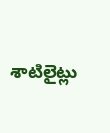శాటిలైట్లు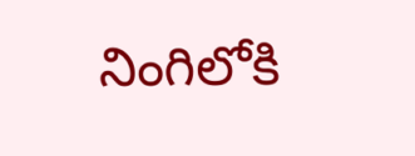నింగిలోకి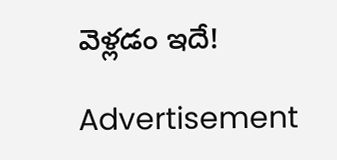వెళ్లడం ఇదే!

Advertisement